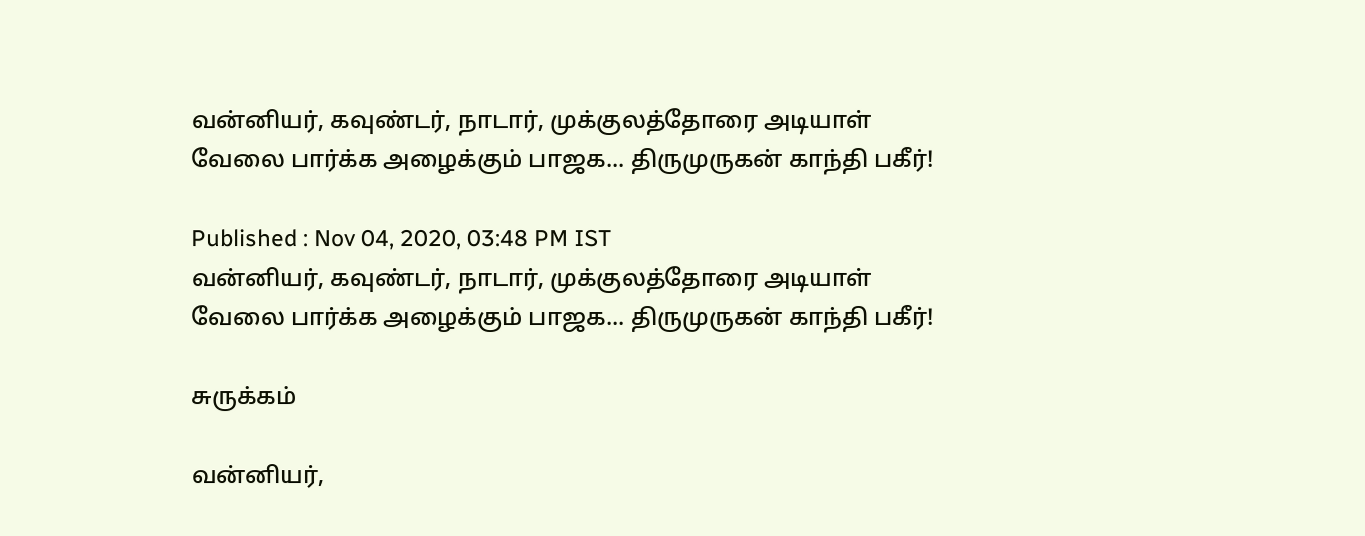வன்னியர், கவுண்டர், நாடார், முக்குலத்தோரை அடியாள் வேலை பார்க்க அழைக்கும் பாஜக... திருமுருகன் காந்தி பகீர்!

Published : Nov 04, 2020, 03:48 PM IST
வன்னியர், கவுண்டர், நாடார், முக்குலத்தோரை அடியாள் வேலை பார்க்க அழைக்கும் பாஜக... திருமுருகன் காந்தி பகீர்!

சுருக்கம்

வன்னியர்,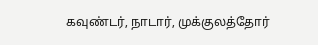கவுண்டர், நாடார், முக்குலத்தோர்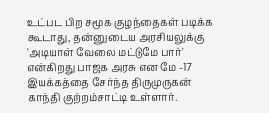உட்பட பிற சமூக குழந்தைகள் படிக்க கூடாது, தன்னுடைய அரசியலுக்கு 'அடியாள் வேலை மட்டுமே பார்' என்கிறது பாஜக அரசு என மே -17 இயக்கத்தை சேர்ந்த திருமுருகன் காந்தி குற்றம்சாட்டி உள்ளார்.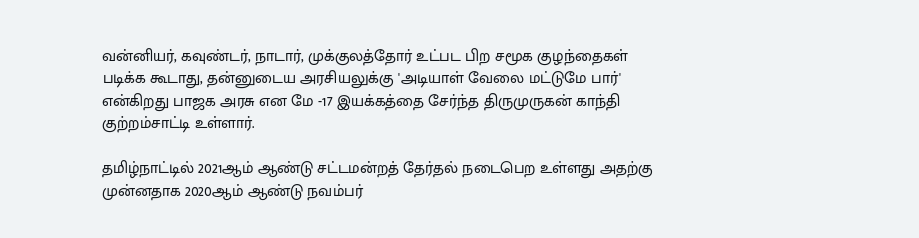வன்னியர், கவுண்டர், நாடார், முக்குலத்தோர் உட்பட பிற சமூக குழந்தைகள் படிக்க கூடாது, தன்னுடைய அரசியலுக்கு 'அடியாள் வேலை மட்டுமே பார்' என்கிறது பாஜக அரசு என மே -17 இயக்கத்தை சேர்ந்த திருமுருகன் காந்தி குற்றம்சாட்டி உள்ளார்.

தமிழ்நாட்டில் 2021ஆம் ஆண்டு சட்டமன்றத் தேர்தல் நடைபெற உள்ளது அதற்கு முன்னதாக 2020ஆம் ஆண்டு நவம்பர்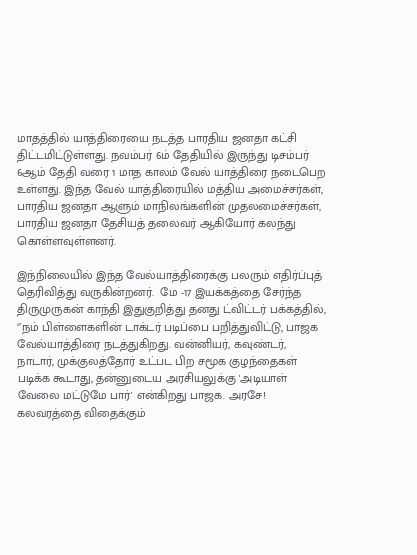மாதத்தில் யாத்திரையை நடத்த பாரதிய ஜனதா கட்சி திட்டமிட்டுள்ளது. நவம்பர் 6ம் தேதியில் இருந்து டிசம்பர் 6ஆம் தேதி வரை 1 மாத காலம் வேல் யாத்திரை நடைபெற உள்ளது. இந்த வேல் யாத்திரையில் மத்திய அமைச்சர்கள், பாரதிய ஜனதா ஆளும் மாநிலங்களின் முதலமைச்சர்கள், பாரதிய ஜனதா தேசியத் தலைவர் ஆகியோர் கலந்து கொள்ளவுள்ளனர்.

இந்நிலையில் இந்த வேல்யாத்திரைக்கு பலரும் எதிர்ப்புத் தெரிவித்து வருகின்றனர்.  மே -17 இயக்கத்தை சேர்ந்த திருமுருகன் காந்தி இதுகுறித்து தனது ட்விட்டர் பக்கத்தில், ‘’நம் பிள்ளைகளின் டாக்டர் படிப்பை பறித்துவிட்டு, பாஜக வேல்யாத்திரை நடத்துகிறது. வன்னியர், கவுண்டர், நாடார், முக்குலத்தோர் உட்பட பிற சமூக குழந்தைகள் படிக்க கூடாது, தன்னுடைய அரசியலுக்கு 'அடியாள் வேலை மட்டுமே பார்' என்கிறது பாஜக. அரசே! கலவரத்தை விதைக்கும்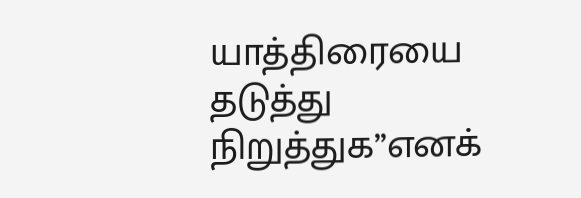யாத்திரையை தடுத்து நிறுத்துக’’எனக்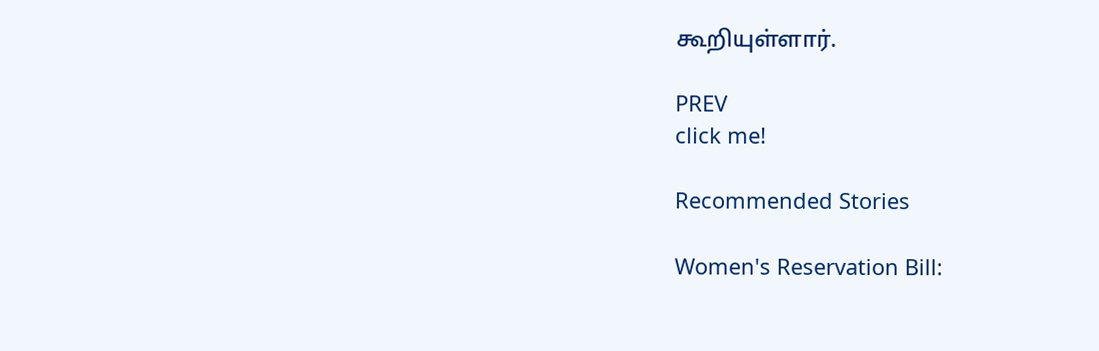கூறியுள்ளார்.

PREV
click me!

Recommended Stories

Women's Reservation Bill: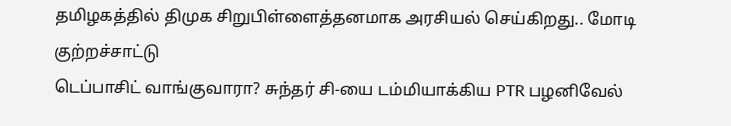தமிழகத்தில் திமுக சிறுபிள்ளைத்தனமாக அரசியல் செய்கிறது.. மோடி குற்றச்சாட்டு
டெப்பாசிட் வாங்குவாரா? சுந்தர் சி-யை டம்மியாக்கிய PTR பழனிவேல்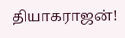தியாகராஜன்!